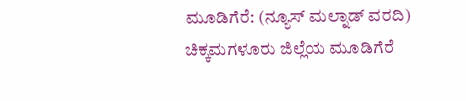ಮೂಡಿಗೆರೆ: (ನ್ಯೂಸ್ ಮಲ್ನಾಡ್ ವರದಿ) ಚಿಕ್ಕಮಗಳೂರು ಜಿಲ್ಲೆಯ ಮೂಡಿಗೆರೆ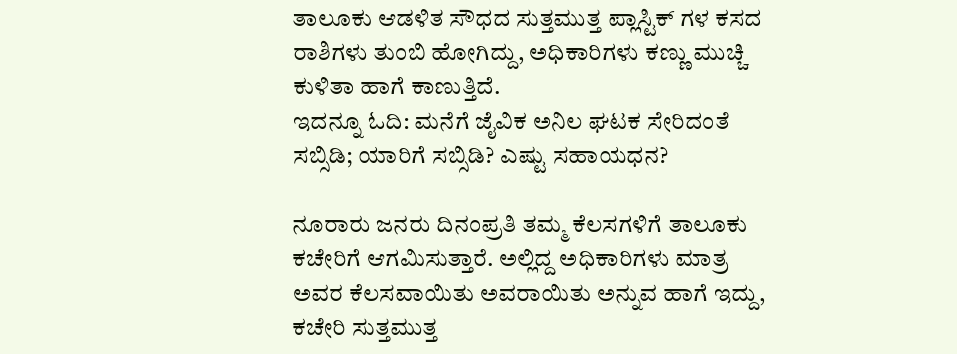ತಾಲೂಕು ಆಡಳಿತ ಸೌಧದ ಸುತ್ತಮುತ್ತ ಪ್ಲಾಸ್ಟಿಕ್ ಗಳ ಕಸದ ರಾಶಿಗಳು ತುಂಬಿ ಹೋಗಿದ್ದು, ಅಧಿಕಾರಿಗಳು ಕಣ್ಣು ಮುಚ್ಚಿ ಕುಳಿತಾ ಹಾಗೆ ಕಾಣುತ್ತಿದೆ.
ಇದನ್ನೂ ಓದಿ: ಮನೆಗೆ ಜೈವಿಕ ಅನಿಲ ಘಟಕ ಸೇರಿದಂತೆ ಸಬ್ಸಿಡಿ; ಯಾರಿಗೆ ಸಬ್ಸಿಡಿ? ಎಷ್ಟು ಸಹಾಯಧನ?

ನೂರಾರು ಜನರು ದಿನಂಪ್ರತಿ ತಮ್ಮ ಕೆಲಸಗಳಿಗೆ ತಾಲೂಕು ಕಚೇರಿಗೆ ಆಗಮಿಸುತ್ತಾರೆ. ಅಲ್ಲಿದ್ದ ಅಧಿಕಾರಿಗಳು ಮಾತ್ರ ಅವರ ಕೆಲಸವಾಯಿತು ಅವರಾಯಿತು ಅನ್ನುವ ಹಾಗೆ ಇದ್ದು, ಕಚೇರಿ ಸುತ್ತಮುತ್ತ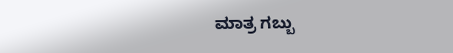ಮಾತ್ರ ಗಬ್ಬು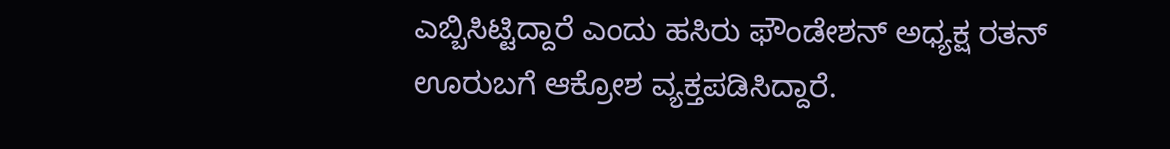ಎಬ್ಬಿಸಿಟ್ಟಿದ್ದಾರೆ ಎಂದು ಹಸಿರು ಫೌಂಡೇಶನ್ ಅಧ್ಯಕ್ಷ ರತನ್ ಊರುಬಗೆ ಆಕ್ರೋಶ ವ್ಯಕ್ತಪಡಿಸಿದ್ದಾರೆ.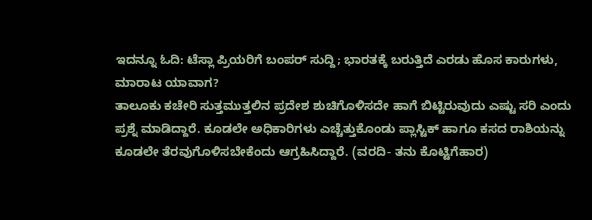ಇದನ್ನೂ ಓದಿ: ಟೆಸ್ಲಾ ಪ್ರಿಯರಿಗೆ ಬಂಪರ್ ಸುದ್ದಿ; ಭಾರತಕ್ಕೆ ಬರುತ್ತಿದೆ ಎರಡು ಹೊಸ ಕಾರುಗಳು, ಮಾರಾಟ ಯಾವಾಗ?
ತಾಲೂಕು ಕಚೇರಿ ಸುತ್ತಮುತ್ತಲಿನ ಪ್ರದೇಶ ಶುಚಿಗೊಳಿಸದೇ ಹಾಗೆ ಬಿಟ್ಟಿರುವುದು ಎಷ್ಟು ಸರಿ ಎಂದು ಪ್ರಶ್ನೆ ಮಾಡಿದ್ದಾರೆ. ಕೂಡಲೇ ಅಧಿಕಾರಿಗಳು ಎಚ್ಚೆತ್ತುಕೊಂಡು ಪ್ಲಾಸ್ಟಿಕ್ ಹಾಗೂ ಕಸದ ರಾಶಿಯನ್ನು ಕೂಡಲೇ ತೆರವುಗೊಳಿಸಬೇಕೆಂದು ಆಗ್ರಹಿಸಿದ್ದಾರೆ. (ವರದಿ- ತನು ಕೊಟ್ಟಿಗೆಹಾರ)